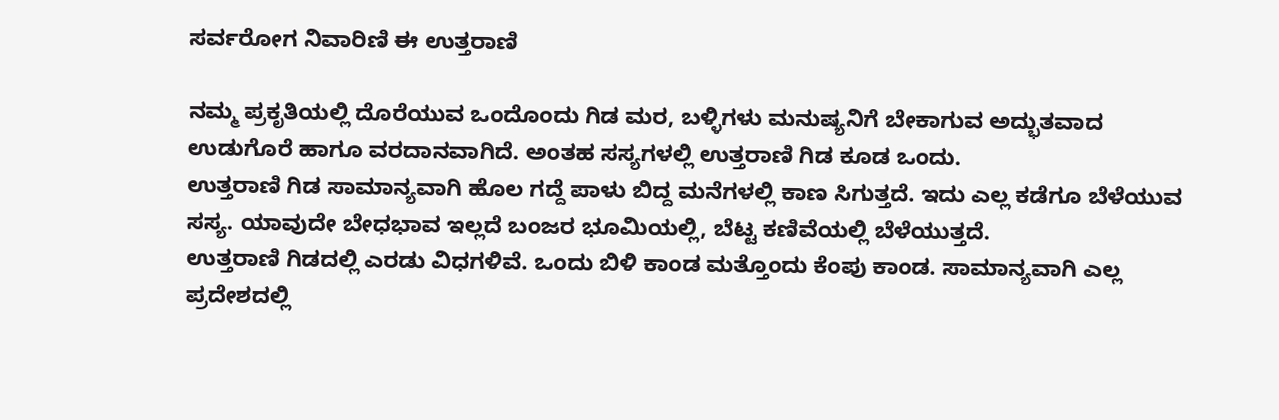ಸರ್ವರೋಗ ನಿವಾರಿಣಿ ಈ ಉತ್ತರಾಣಿ

ನಮ್ಮ ಪ್ರಕೃತಿಯಲ್ಲಿ ದೊರೆಯುವ ಒಂದೊಂದು ಗಿಡ ಮರ, ಬಳ್ಳಿಗಳು ಮನುಷ್ಯನಿಗೆ ಬೇಕಾಗುವ ಅದ್ಭುತವಾದ ಉಡುಗೊರೆ ಹಾಗೂ ವರದಾನವಾಗಿದೆ. ಅಂತಹ ಸಸ್ಯಗಳಲ್ಲಿ ಉತ್ತರಾಣಿ ಗಿಡ ಕೂಡ ಒಂದು.
ಉತ್ತರಾಣಿ ಗಿಡ ಸಾಮಾನ್ಯವಾಗಿ ಹೊಲ ಗದ್ದೆ ಪಾಳು ಬಿದ್ದ ಮನೆಗಳಲ್ಲಿ ಕಾಣ ಸಿಗುತ್ತದೆ. ಇದು ಎಲ್ಲ ಕಡೆಗೂ ಬೆಳೆಯುವ ಸಸ್ಯ. ಯಾವುದೇ ಬೇಧಭಾವ ಇಲ್ಲದೆ ಬಂಜರ ಭೂಮಿಯಲ್ಲಿ, ಬೆಟ್ಟ ಕಣಿವೆಯಲ್ಲಿ ಬೆಳೆಯುತ್ತದೆ.
ಉತ್ತರಾಣಿ ಗಿಡದಲ್ಲಿ ಎರಡು ವಿಧಗಳಿವೆ. ಒಂದು ಬಿಳಿ ಕಾಂಡ ಮತ್ತೊಂದು ಕೆಂಪು ಕಾಂಡ. ಸಾಮಾನ್ಯವಾಗಿ ಎಲ್ಲ ಪ್ರದೇಶದಲ್ಲಿ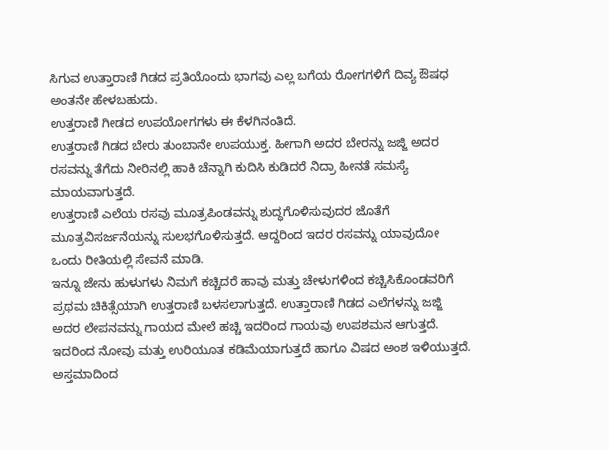ಸಿಗುವ ಉತ್ತಾರಾಣಿ ಗಿಡದ ಪ್ರತಿಯೊಂದು ಭಾಗವು ಎಲ್ಲ ಬಗೆಯ ರೋಗಗಳಿಗೆ ದಿವ್ಯ ಔಷಧ ಅಂತನೇ ಹೇಳಬಹುದು.
ಉತ್ತರಾಣಿ ಗೀಡದ ಉಪಯೋಗಗಳು ಈ ಕೆಳಗಿನಂತಿದೆ.
ಉತ್ತರಾಣಿ ಗಿಡದ ಬೇರು ತುಂಬಾನೇ ಉಪಯುಕ್ತ. ಹೀಗಾಗಿ ಅದರ ಬೇರನ್ನು ಜಜ್ಜಿ ಅದರ ರಸವನ್ನು ತೆಗೆದು ನೀರಿನಲ್ಲಿ ಹಾಕಿ ಚೆನ್ನಾಗಿ ಕುದಿಸಿ ಕುಡಿದರೆ ನಿದ್ರಾ ಹೀನತೆ ಸಮಸ್ಯೆ ಮಾಯವಾಗುತ್ತದೆ.
ಉತ್ತರಾಣಿ ಎಲೆಯ ರಸವು ಮೂತ್ರಪಿಂಡವನ್ನು ಶುದ್ಧಗೊಳಿಸುವುದರ ಜೊತೆಗೆ ಮೂತ್ರವಿಸರ್ಜನೆಯನ್ನು ಸುಲಭಗೊಳಿಸುತ್ತದೆ. ಆದ್ದರಿಂದ ಇದರ ರಸವನ್ನು ಯಾವುದೋ ಒಂದು ರೀತಿಯಲ್ಲಿ ಸೇವನೆ ಮಾಡಿ.
ಇನ್ನೂ ಜೇನು ಹುಳುಗಳು ನಿಮಗೆ ಕಚ್ಚಿದರೆ ಹಾವು ಮತ್ತು ಚೇಳುಗಳಿಂದ ಕಚ್ಚಿಸಿಕೊಂಡವರಿಗೆ ಪ್ರಥಮ ಚಿಕಿತ್ಸೆಯಾಗಿ ಉತ್ತರಾಣಿ ಬಳಸಲಾಗುತ್ತದೆ. ಉತ್ತಾರಾಣಿ ಗಿಡದ ಎಲೆಗಳನ್ನು ಜಜ್ಜಿ ಅದರ ಲೇಪನವನ್ನು ಗಾಯದ ಮೇಲೆ ಹಚ್ಚಿ ಇದರಿಂದ ಗಾಯವು ಉಪಶಮನ ಆಗುತ್ತದೆ. ಇದರಿಂದ ನೋವು ಮತ್ತು ಉರಿಯೂತ ಕಡಿಮೆಯಾಗುತ್ತದೆ ಹಾಗೂ ವಿಷದ ಅಂಶ ಇಳಿಯುತ್ತದೆ.
ಅಸ್ತಮಾದಿಂದ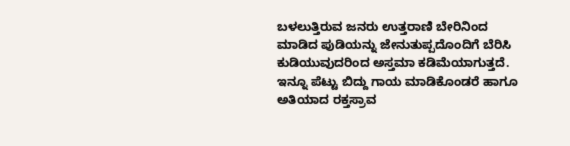ಬಳಲುತ್ತಿರುವ ಜನರು ಉತ್ತರಾಣಿ ಬೇರಿನಿಂದ ಮಾಡಿದ ಪುಡಿಯನ್ನು ಜೇನುತುಪ್ಪದೊಂದಿಗೆ ಬೆರಿಸಿ ಕುಡಿಯುವುದರಿಂದ ಅಸ್ತಮಾ ಕಡಿಮೆಯಾಗುತ್ತದೆ. ಇನ್ನೂ ಪೆಟ್ಟು ಬಿದ್ದು ಗಾಯ ಮಾಡಿಕೊಂಡರೆ ಹಾಗೂ ಅತಿಯಾದ ರಕ್ತಸ್ರಾವ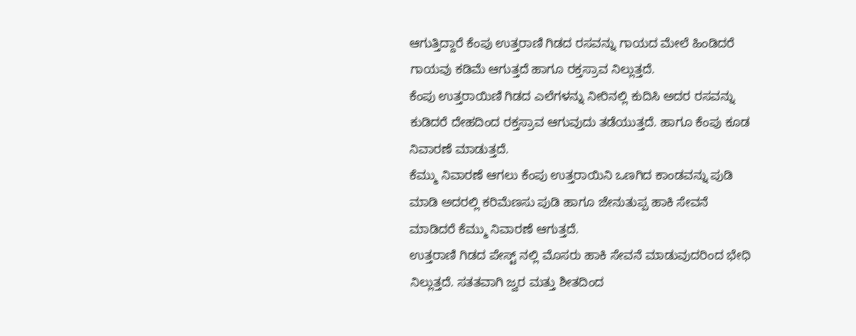ಆಗುತ್ತಿದ್ದಾರೆ ಕೆಂಪು ಉತ್ತರಾಣಿ ಗಿಡದ ರಸವನ್ನು ಗಾಯದ ಮೇಲೆ ಹಿಂಡಿದರೆ ಗಾಯವು ಕಡಿಮೆ ಆಗುತ್ತದೆ ಹಾಗೂ ರಕ್ತಸ್ರಾವ ನಿಲ್ಲುತ್ತದೆ.
ಕೆಂಪು ಉತ್ತರಾಯಿಣಿ ಗಿಡದ ಎಲೆಗಳನ್ನು ನೀರಿನಲ್ಲಿ ಕುದಿಸಿ ಅದರ ರಸವನ್ನು ಕುಡಿದರೆ ದೇಹದಿಂದ ರಕ್ತಸ್ರಾವ ಆಗುವುದು ತಡೆಯುತ್ತದೆ. ಹಾಗೂ ಕೆಂಪು ಕೂಡ ನಿವಾರಣೆ ಮಾಡುತ್ತದೆ.
ಕೆಮ್ಮು ನಿವಾರಣೆ ಆಗಲು ಕೆಂಪು ಉತ್ತರಾಯಿನಿ ಒಣಗಿದ ಕಾಂಡವನ್ನು ಪುಡಿ ಮಾಡಿ ಅದರಲ್ಲಿ ಕರಿಮೆಣಸು ಪುಡಿ ಹಾಗೂ ಜೇನುತುಪ್ಪ ಹಾಕಿ ಸೇವನೆ ಮಾಡಿದರೆ ಕೆಮ್ಮು ನಿವಾರಣೆ ಆಗುತ್ತದೆ.
ಉತ್ತರಾಣಿ ಗಿಡದ ಪೇಸ್ಟ್ ನಲ್ಲಿ ಮೊಸರು ಹಾಕಿ ಸೇವನೆ ಮಾಡುವುದರಿಂದ ಭೇಧಿ ನಿಲ್ಲುತ್ತದೆ. ಸತತವಾಗಿ ಜ್ವರ ಮತ್ತು ಶೀತದಿಂದ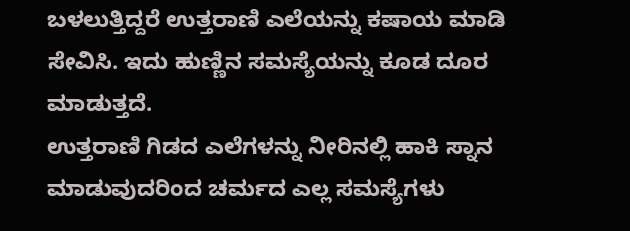ಬಳಲುತ್ತಿದ್ದರೆ ಉತ್ತರಾಣಿ ಎಲೆಯನ್ನು ಕಷಾಯ ಮಾಡಿ ಸೇವಿಸಿ. ಇದು ಹುಣ್ಣಿನ ಸಮಸ್ಯೆಯನ್ನು ಕೂಡ ದೂರ ಮಾಡುತ್ತದೆ.
ಉತ್ತರಾಣಿ ಗಿಡದ ಎಲೆಗಳನ್ನು ನೀರಿನಲ್ಲಿ ಹಾಕಿ ಸ್ನಾನ ಮಾಡುವುದರಿಂದ ಚರ್ಮದ ಎಲ್ಲ ಸಮಸ್ಯೆಗಳು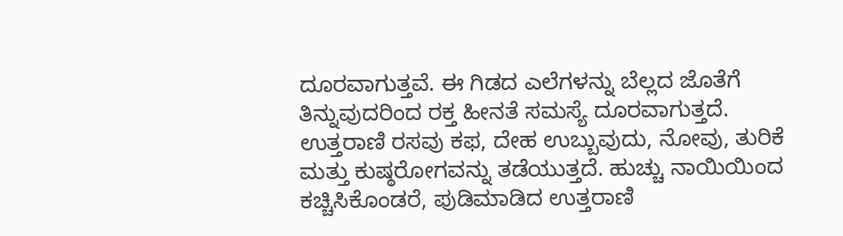ದೂರವಾಗುತ್ತವೆ. ಈ ಗಿಡದ ಎಲೆಗಳನ್ನು ಬೆಲ್ಲದ ಜೊತೆಗೆ ತಿನ್ನುವುದರಿಂದ ರಕ್ತ ಹೀನತೆ ಸಮಸ್ಯೆ ದೂರವಾಗುತ್ತದೆ. ಉತ್ತರಾಣಿ ರಸವು ಕಫ, ದೇಹ ಉಬ್ಬುವುದು, ನೋವು, ತುರಿಕೆ ಮತ್ತು ಕುಷ್ಠರೋಗವನ್ನು ತಡೆಯುತ್ತದೆ. ಹುಚ್ಚು ನಾಯಿಯಿಂದ ಕಚ್ಚಿಸಿಕೊಂಡರೆ, ಪುಡಿಮಾಡಿದ ಉತ್ತರಾಣಿ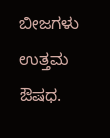ಬೀಜಗಳು ಉತ್ತಮ ಔಷಧ.